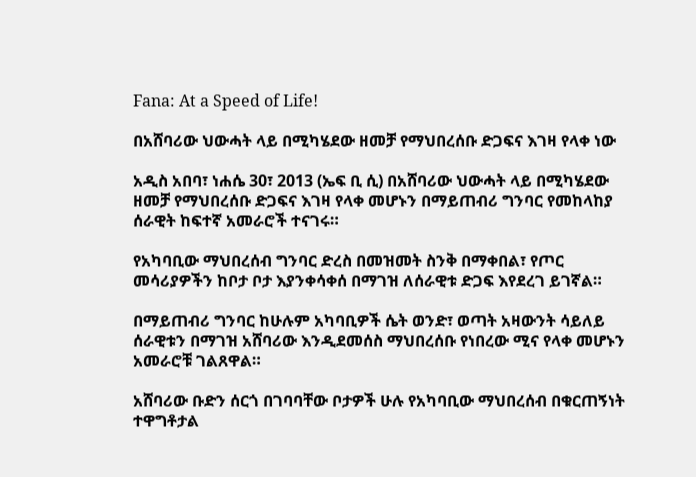Fana: At a Speed of Life!

በአሸባሪው ህውሓት ላይ በሚካሄደው ዘመቻ የማህበረሰቡ ድጋፍና እገዛ የላቀ ነው

አዲስ አበባ፣ ነሐሴ 30፣ 2013 (ኤፍ ቢ ሲ) በአሸባሪው ህውሓት ላይ በሚካሄደው ዘመቻ የማህበረሰቡ ድጋፍና እገዛ የላቀ መሆኑን በማይጠብሪ ግንባር የመከላከያ ሰራዊት ከፍተኛ አመራሮች ተናገሩ።

የአካባቢው ማህበረሰብ ግንባር ድረስ በመዝመት ስንቅ በማቀበል፣ የጦር መሳሪያዎችን ከቦታ ቦታ እያንቀሳቀሰ በማገዝ ለሰራዊቱ ድጋፍ እየደረገ ይገኛል።

በማይጠብሪ ግንባር ከሁሉም አካባቢዎች ሴት ወንድ፣ ወጣት አዛውንት ሳይለይ ሰራዊቱን በማገዝ አሸባሪው እንዲደመሰስ ማህበረሰቡ የነበረው ሚና የላቀ መሆኑን አመራሮቹ ገልጸዋል።

አሸባሪው ቡድን ሰርጎ በገባባቸው ቦታዎች ሁሉ የአካባቢው ማህበረሰብ በቁርጠኝነት ተዋግቶታል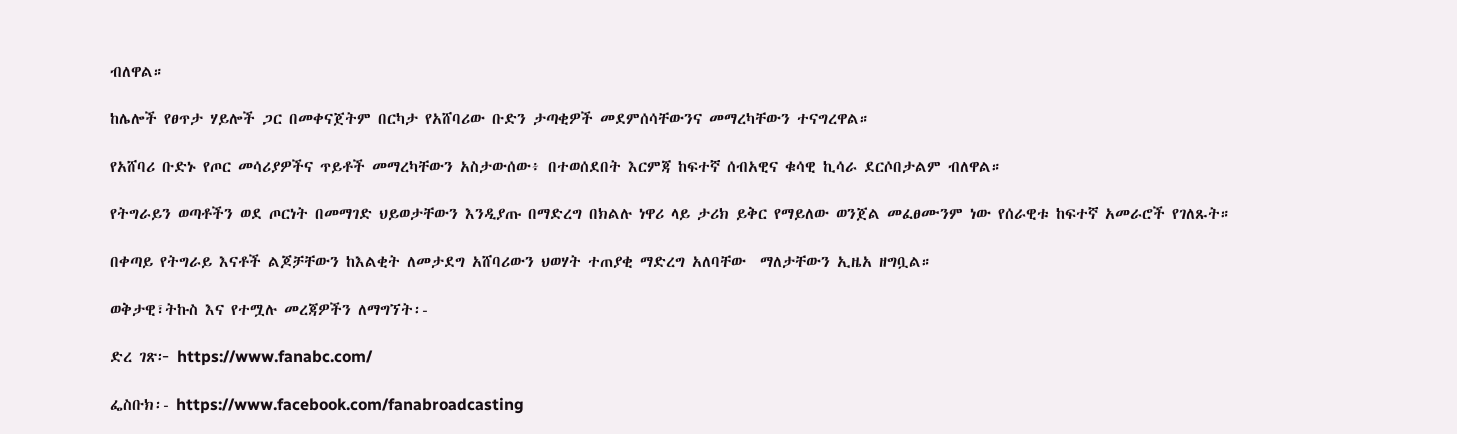ብለዋል።

ከሌሎች የፀጥታ ሃይሎች ጋር በመቀናጀትም በርካታ የአሸባሪው ቡድን ታጣቂዎች መደምሰሳቸውንና መማረካቸውን ተናግረዋል።

የአሸባሪ ቡድኑ የጦር መሳሪያዎችና ጥይቶች መማረካቸውን አስታውሰው፥ በተወሰደበት እርምጃ ከፍተኛ ሰብአዊና ቁሳዊ ኪሳራ ደርሶበታልም ብለዋል።

የትግራይን ወጣቶችን ወደ ጦርነት በመማገድ ህይወታቸውን እንዲያጡ በማድረግ በክልሉ ነዋሪ ላይ ታሪክ ይቅር የማይለው ወንጀል መፈፀሙንም ነው የሰራዊቱ ከፍተኛ አመራሮች የገለጹት።

በቀጣይ የትግራይ እናቶች ልጆቻቸውን ከእልቂት ለመታደግ አሸባሪውን ህወሃት ተጠያቂ ማድረግ አለባቸው  ማለታቸውን ኢዜአ ዘግቧል።

ወቅታዊ፣ትኩስ እና የተሟሉ መረጃዎችን ለማግኘት፡-

ድረ ገጽ፦ https://www.fanabc.com/

ፌስቡክ፡- https://www.facebook.com/fanabroadcasting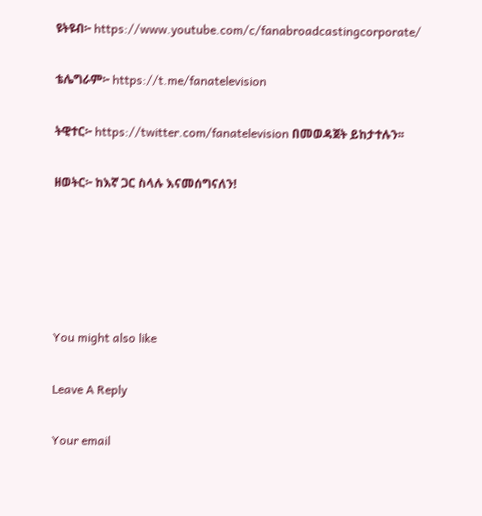ዩትዩብ፦ https://www.youtube.com/c/fanabroadcastingcorporate/

ቴሌግራም፦ https://t.me/fanatelevision

ትዊተር፦ https://twitter.com/fanatelevision በመወዳጀት ይከታተሉን፡፡

ዘወትር፦ ከእኛ ጋር ስላሉ እናመሰግናለን!





You might also like

Leave A Reply

Your email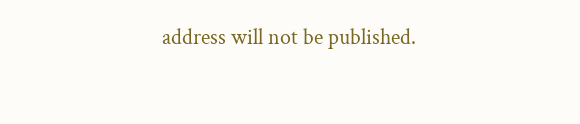address will not be published.